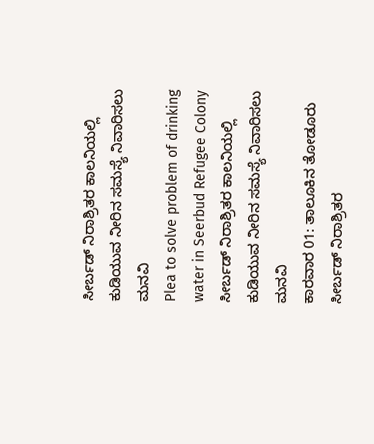ಸೀರ್ಬಡ್ ನಿರಾಶ್ರಿತರ ಕಾಲನಿಯಲ್ಲಿ ಕುಡಿಯುವ ನೀರಿನ ಸಮಸ್ಯೆ ನಿವಾರಿಸಲು ಮನವಿ
Plea to solve problem of drinking water in Seerbud Refugee Colony
ಸೀರ್ಬಡ್ ನಿರಾಶ್ರಿತರ ಕಾಲನಿಯಲ್ಲಿ ಕುಡಿಯುವ ನೀರಿನ ಸಮಸ್ಯೆ ನಿವಾರಿಸಲು ಮನವಿ
ಕಾರವಾರ 01: ತಾಲೂಕಿನ ತೋಡೂರು ಸೀರ್ಬಡ್ ನಿರಾಶ್ರಿತರ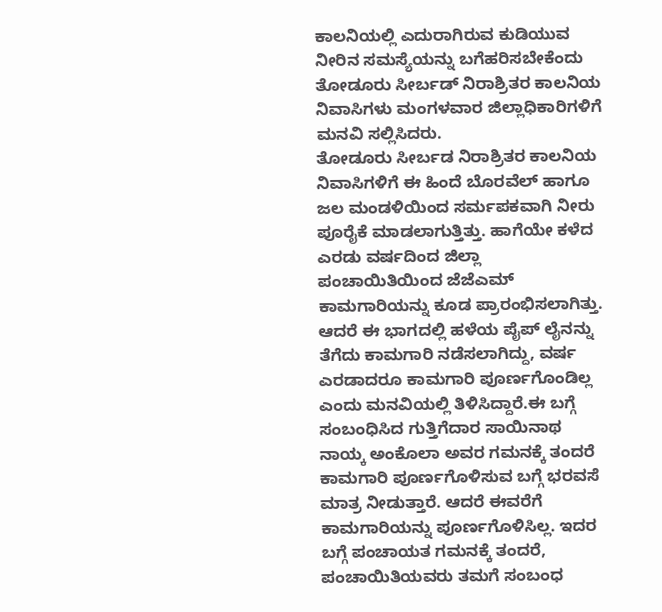ಕಾಲನಿಯಲ್ಲಿ ಎದುರಾಗಿರುವ ಕುಡಿಯುವ ನೀರಿನ ಸಮಸ್ಯೆಯನ್ನು ಬಗೆಹರಿಸಬೇಕೆಂದು ತೋಡೂರು ಸೀರ್ಬಡ್ ನಿರಾಶ್ರಿತರ ಕಾಲನಿಯ ನಿವಾಸಿಗಳು ಮಂಗಳವಾರ ಜಿಲ್ಲಾಧಿಕಾರಿಗಳಿಗೆ ಮನವಿ ಸಲ್ಲಿಸಿದರು.
ತೋಡೂರು ಸೀರ್ಬಡ ನಿರಾಶ್ರಿತರ ಕಾಲನಿಯ ನಿವಾಸಿಗಳಿಗೆ ಈ ಹಿಂದೆ ಬೊರವೆಲ್ ಹಾಗೂ ಜಲ ಮಂಡಳಿಯಿಂದ ಸರ್ಮಪಕವಾಗಿ ನೀರು ಪೂರೈಕೆ ಮಾಡಲಾಗುತ್ತಿತ್ತು. ಹಾಗೆಯೇ ಕಳೆದ ಎರಡು ವರ್ಷದಿಂದ ಜಿಲ್ಲಾ ಪಂಚಾಯಿತಿಯಿಂದ ಜೆಜೆಎಮ್ ಕಾಮಗಾರಿಯನ್ನು ಕೂಡ ಪ್ರಾರಂಭಿಸಲಾಗಿತ್ತು. ಆದರೆ ಈ ಭಾಗದಲ್ಲಿ ಹಳೆಯ ಪೈಪ್ ಲೈನನ್ನು ತೆಗೆದು ಕಾಮಗಾರಿ ನಡೆಸಲಾಗಿದ್ದು, ವರ್ಷ ಎರಡಾದರೂ ಕಾಮಗಾರಿ ಪೂರ್ಣಗೊಂಡಿಲ್ಲ ಎಂದು ಮನವಿಯಲ್ಲಿ ತಿಳಿಸಿದ್ದಾರೆ.ಈ ಬಗ್ಗೆ ಸಂಬಂಧಿಸಿದ ಗುತ್ತಿಗೆದಾರ ಸಾಯಿನಾಥ ನಾಯ್ಕ ಅಂಕೊಲಾ ಅವರ ಗಮನಕ್ಕೆ ತಂದರೆ ಕಾಮಗಾರಿ ಪೂರ್ಣಗೊಳಿಸುವ ಬಗ್ಗೆ ಭರವಸೆ ಮಾತ್ರ ನೀಡುತ್ತಾರೆ. ಆದರೆ ಈವರೆಗೆ ಕಾಮಗಾರಿಯನ್ನು ಪೂರ್ಣಗೊಳಿಸಿಲ್ಲ. ಇದರ ಬಗ್ಗೆ ಪಂಚಾಯತ ಗಮನಕ್ಕೆ ತಂದರೆ, ಪಂಚಾಯಿತಿಯವರು ತಮಗೆ ಸಂಬಂಧ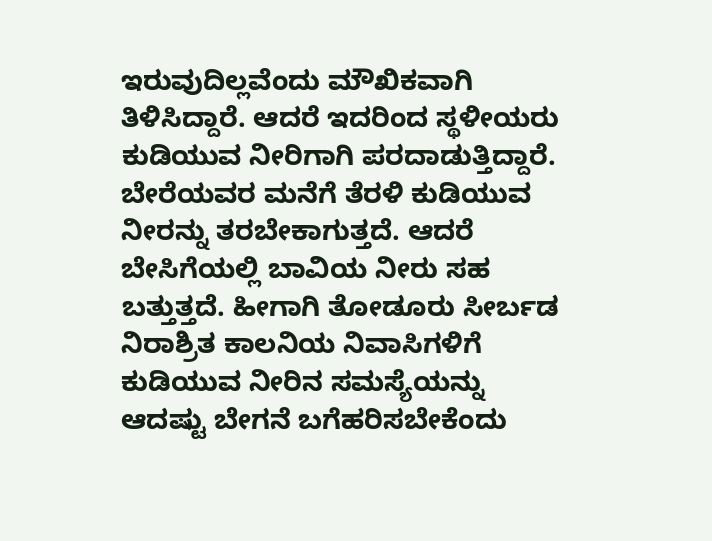ಇರುವುದಿಲ್ಲವೆಂದು ಮೌಖಿಕವಾಗಿ ತಿಳಿಸಿದ್ದಾರೆ. ಆದರೆ ಇದರಿಂದ ಸ್ಥಳೀಯರು ಕುಡಿಯುವ ನೀರಿಗಾಗಿ ಪರದಾಡುತ್ತಿದ್ದಾರೆ. ಬೇರೆಯವರ ಮನೆಗೆ ತೆರಳಿ ಕುಡಿಯುವ ನೀರನ್ನು ತರಬೇಕಾಗುತ್ತದೆ. ಆದರೆ ಬೇಸಿಗೆಯಲ್ಲಿ ಬಾವಿಯ ನೀರು ಸಹ ಬತ್ತುತ್ತದೆ. ಹೀಗಾಗಿ ತೋಡೂರು ಸೀರ್ಬಡ ನಿರಾಶ್ರಿತ ಕಾಲನಿಯ ನಿವಾಸಿಗಳಿಗೆ ಕುಡಿಯುವ ನೀರಿನ ಸಮಸ್ಯೆಯನ್ನು ಆದಷ್ಟು ಬೇಗನೆ ಬಗೆಹರಿಸಬೇಕೆಂದು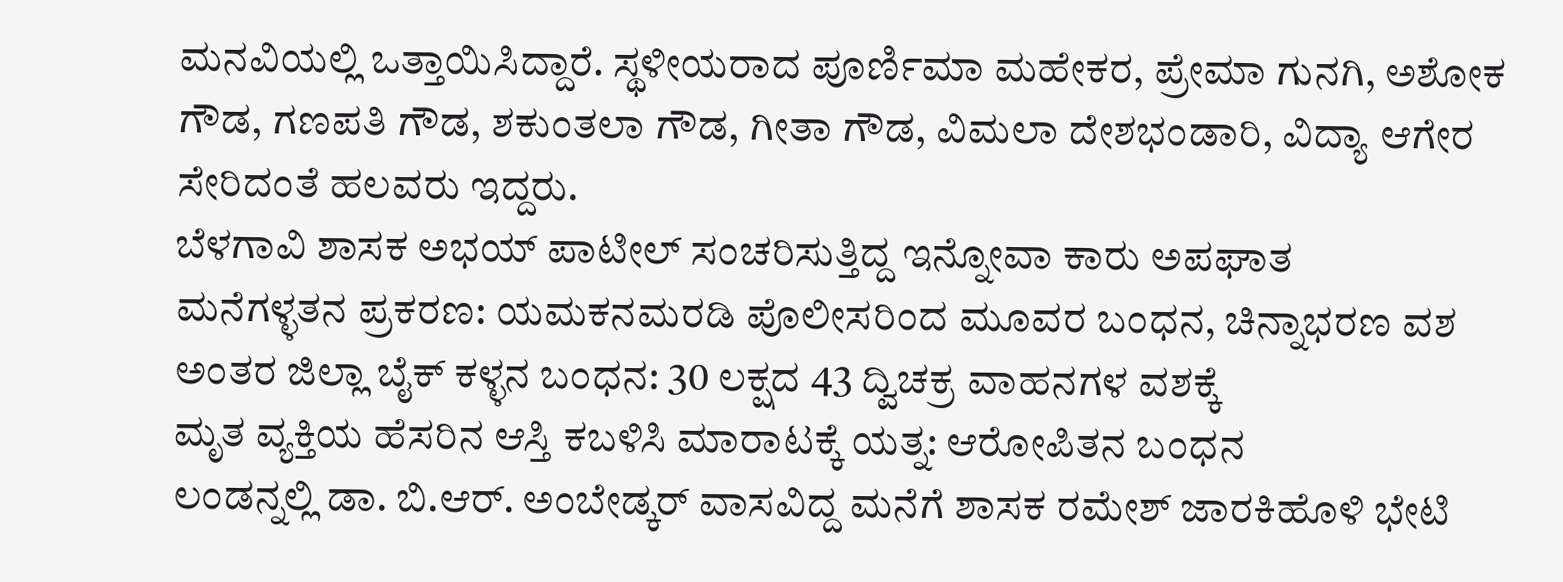ಮನವಿಯಲ್ಲಿ ಒತ್ತಾಯಿಸಿದ್ದಾರೆ. ಸ್ಥಳೀಯರಾದ ಪೂರ್ಣಿಮಾ ಮಹೇಕರ, ಪ್ರೇಮಾ ಗುನಗಿ, ಅಶೋಕ ಗೌಡ, ಗಣಪತಿ ಗೌಡ, ಶಕುಂತಲಾ ಗೌಡ, ಗೀತಾ ಗೌಡ, ವಿಮಲಾ ದೇಶಭಂಡಾರಿ, ವಿದ್ಯಾ ಆಗೇರ ಸೇರಿದಂತೆ ಹಲವರು ಇದ್ದರು.
ಬೆಳಗಾವಿ ಶಾಸಕ ಅಭಯ್ ಪಾಟೀಲ್ ಸಂಚರಿಸುತ್ತಿದ್ದ ಇನ್ನೋವಾ ಕಾರು ಅಪಘಾತ
ಮನೆಗಳ್ಳತನ ಪ್ರಕರಣ: ಯಮಕನಮರಡಿ ಪೊಲೀಸರಿಂದ ಮೂವರ ಬಂಧನ, ಚಿನ್ನಾಭರಣ ವಶ
ಅಂತರ ಜಿಲ್ಲಾ ಬೈಕ್ ಕಳ್ಳನ ಬಂಧನ: 30 ಲಕ್ಷದ 43 ದ್ವಿಚಕ್ರ ವಾಹನಗಳ ವಶಕ್ಕೆ
ಮೃತ ವ್ಯಕ್ತಿಯ ಹೆಸರಿನ ಆಸ್ತಿ ಕಬಳಿಸಿ ಮಾರಾಟಕ್ಕೆ ಯತ್ನ: ಆರೋಪಿತನ ಬಂಧನ
ಲಂಡನ್ನಲ್ಲಿ ಡಾ. ಬಿ.ಆರ್. ಅಂಬೇಡ್ಕರ್ ವಾಸವಿದ್ದ ಮನೆಗೆ ಶಾಸಕ ರಮೇಶ್ ಜಾರಕಿಹೊಳಿ ಭೇಟಿ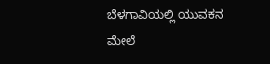ಬೆಳಗಾವಿಯಲ್ಲಿ ಯುವಕನ ಮೇಲೆ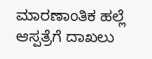ಮಾರಣಾಂತಿಕ ಹಲ್ಲೆ ಆಸ್ಪತ್ರೆಗೆ ದಾಖಲು